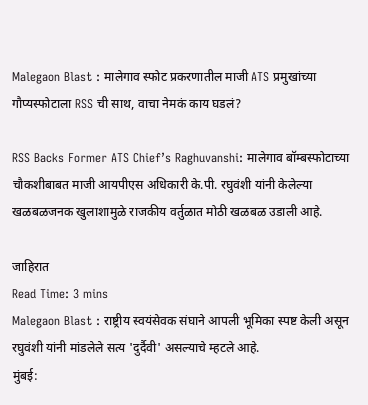Malegaon Blast : मालेगाव स्फोट प्रकरणातील माजी ATS प्रमुखांच्या गौप्यस्फोटाला RSS ची साथ, वाचा नेमकं काय घडलं?

RSS Backs Former ATS Chief’s Raghuvanshi: मालेगाव बॉम्बस्फोटाच्या चौकशीबाबत माजी आयपीएस अधिकारी के.पी. रघुवंशी यांनी केलेल्या खळबळजनक खुलाशामुळे राजकीय वर्तुळात मोठी खळबळ उडाली आहे.

जाहिरात
Read Time: 3 mins
Malegaon Blast : राष्ट्रीय स्वयंसेवक संघाने आपली भूमिका स्पष्ट केली असून रघुवंशी यांनी मांडलेले सत्य 'दुर्दैवी' असल्याचे म्हटले आहे.
मुंबई: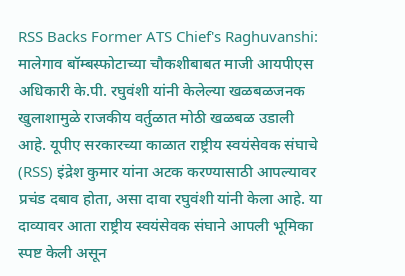RSS Backs Former ATS Chief's Raghuvanshi: मालेगाव बॉम्बस्फोटाच्या चौकशीबाबत माजी आयपीएस अधिकारी के.पी. रघुवंशी यांनी केलेल्या खळबळजनक खुलाशामुळे राजकीय वर्तुळात मोठी खळबळ उडाली आहे. यूपीए सरकारच्या काळात राष्ट्रीय स्वयंसेवक संघाचे (RSS) इंद्रेश कुमार यांना अटक करण्यासाठी आपल्यावर प्रचंड दबाव होता, असा दावा रघुवंशी यांनी केला आहे. या दाव्यावर आता राष्ट्रीय स्वयंसेवक संघाने आपली भूमिका स्पष्ट केली असून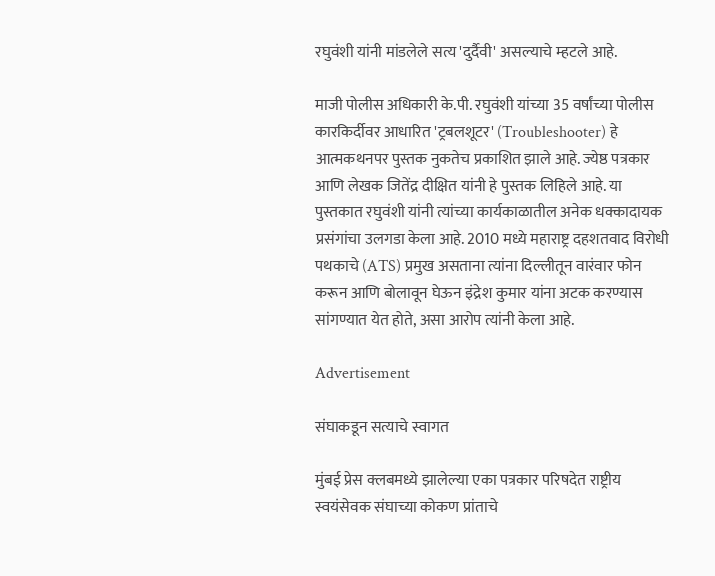रघुवंशी यांनी मांडलेले सत्य 'दुर्दैवी' असल्याचे म्हटले आहे.

माजी पोलीस अधिकारी के.पी. रघुवंशी यांच्या 35 वर्षांच्या पोलीस कारकिर्दीवर आधारित 'ट्रबलशूटर' (Troubleshooter) हे आत्मकथनपर पुस्तक नुकतेच प्रकाशित झाले आहे. ज्येष्ठ पत्रकार आणि लेखक जितेंद्र दीक्षित यांनी हे पुस्तक लिहिले आहे. या पुस्तकात रघुवंशी यांनी त्यांच्या कार्यकाळातील अनेक धक्कादायक प्रसंगांचा उलगडा केला आहे. 2010 मध्ये महाराष्ट्र दहशतवाद विरोधी पथकाचे (ATS) प्रमुख असताना त्यांना दिल्लीतून वारंवार फोन करून आणि बोलावून घेऊन इंद्रेश कुमार यांना अटक करण्यास सांगण्यात येत होते, असा आरोप त्यांनी केला आहे.

Advertisement

संघाकडून सत्याचे स्वागत

मुंबई प्रेस क्लबमध्ये झालेल्या एका पत्रकार परिषदेत राष्ट्रीय स्वयंसेवक संघाच्या कोकण प्रांताचे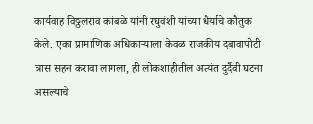कार्यवाह विठ्ठलराव कांबळे यांनी रघुवंशी यांच्या धैर्याचे कौतुक केले. एका प्रामाणिक अधिकाऱ्याला केवळ राजकीय दबावापोटी त्रास सहन करावा लागला, ही लोकशाहीतील अत्यंत दुर्दैवी घटना असल्याचे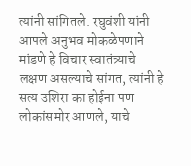त्यांनी सांगितले. रघुवंशी यांनी आपले अनुभव मोकळेपणाने मांडणे हे विचार स्वातंत्र्याचे लक्षण असल्याचे सांगत, त्यांनी हे सत्य उशिरा का होईना पण लोकांसमोर आणले, याचे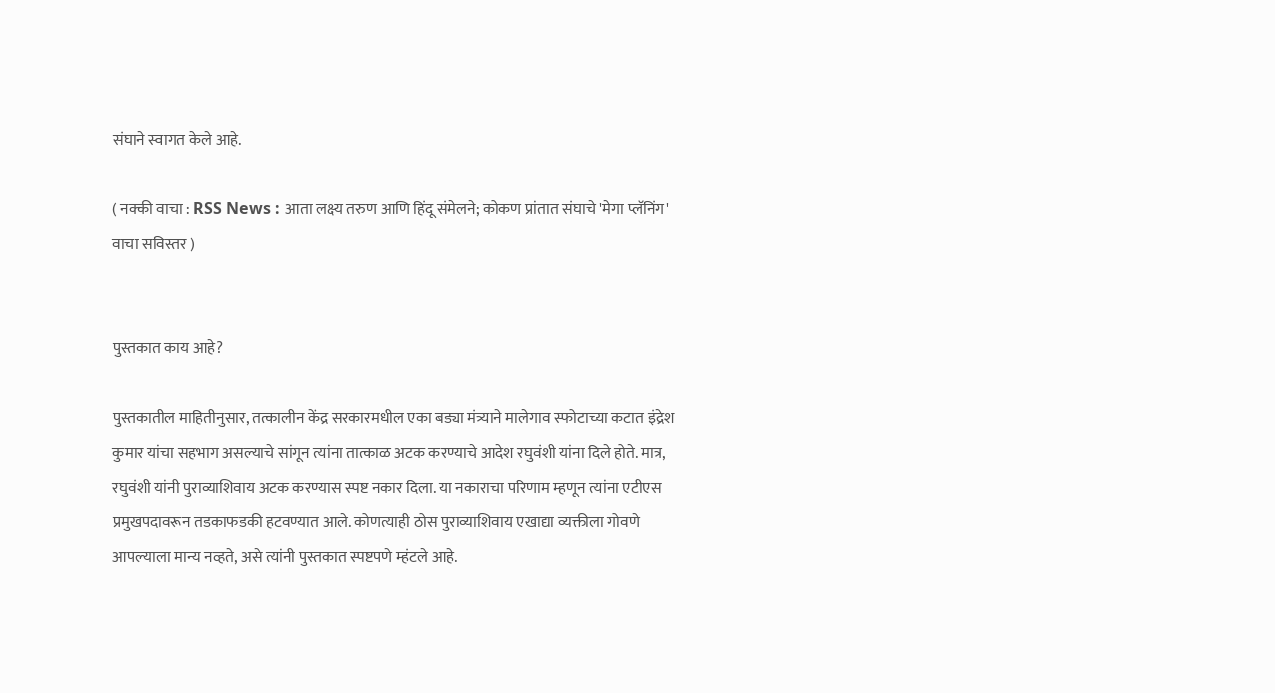संघाने स्वागत केले आहे.

( नक्की वाचा : RSS News : आता लक्ष्य तरुण आणि हिंदू संमेलने; कोकण प्रांतात संघाचे 'मेगा प्लॅनिंग' वाचा सविस्तर )


पुस्तकात काय आहे?

पुस्तकातील माहितीनुसार, तत्कालीन केंद्र सरकारमधील एका बड्या मंत्र्याने मालेगाव स्फोटाच्या कटात इंद्रेश कुमार यांचा सहभाग असल्याचे सांगून त्यांना तात्काळ अटक करण्याचे आदेश रघुवंशी यांना दिले होते. मात्र, रघुवंशी यांनी पुराव्याशिवाय अटक करण्यास स्पष्ट नकार दिला. या नकाराचा परिणाम म्हणून त्यांना एटीएस प्रमुखपदावरून तडकाफडकी हटवण्यात आले. कोणत्याही ठोस पुराव्याशिवाय एखाद्या व्यक्तीला गोवणे आपल्याला मान्य नव्हते, असे त्यांनी पुस्तकात स्पष्टपणे म्हंटले आहे.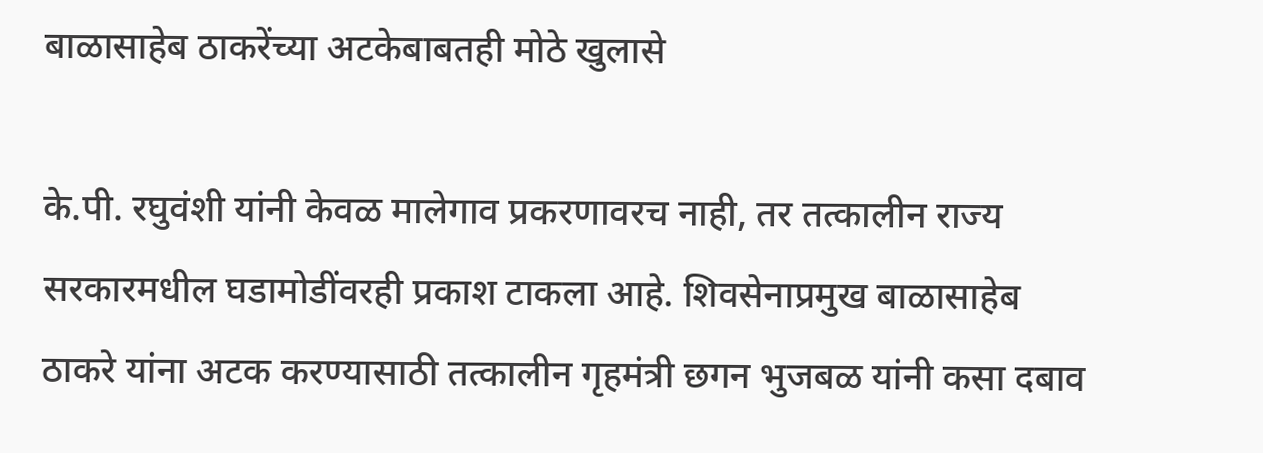बाळासाहेब ठाकरेंच्या अटकेबाबतही मोठे खुलासे

के.पी. रघुवंशी यांनी केवळ मालेगाव प्रकरणावरच नाही, तर तत्कालीन राज्य सरकारमधील घडामोडींवरही प्रकाश टाकला आहे. शिवसेनाप्रमुख बाळासाहेब ठाकरे यांना अटक करण्यासाठी तत्कालीन गृहमंत्री छगन भुजबळ यांनी कसा दबाव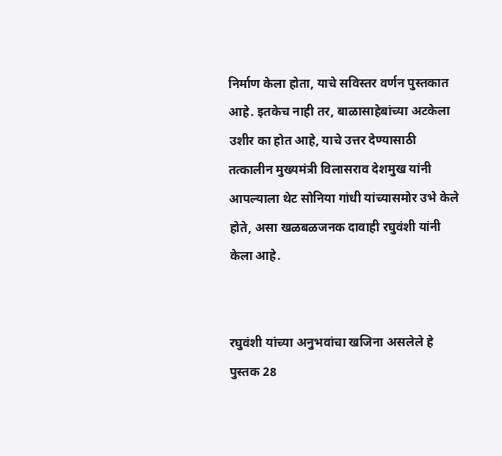निर्माण केला होता, याचे सविस्तर वर्णन पुस्तकात आहे. इतकेच नाही तर, बाळासाहेबांच्या अटकेला उशीर का होत आहे, याचे उत्तर देण्यासाठी तत्कालीन मुख्यमंत्री विलासराव देशमुख यांनी आपल्याला थेट सोनिया गांधी यांच्यासमोर उभे केले होते, असा खळबळजनक दावाही रघुवंशी यांनी केला आहे.


रघुवंशी यांच्या अनुभवांचा खजिना असलेले हे पुस्तक 28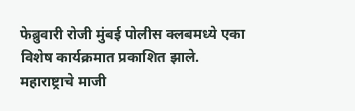फेब्रुवारी रोजी मुंबई पोलीस क्लबमध्ये एका विशेष कार्यक्रमात प्रकाशित झाले. महाराष्ट्राचे माजी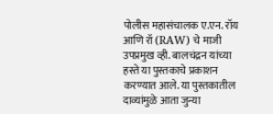पोलीस महासंचालक ए.एन. रॉय आणि रॉ (RAW) चे माजी उपप्रमुख व्ही. बालचंद्रन यांच्या हस्ते या पुस्तकाचे प्रकाशन करण्यात आले. या पुस्तकातील दाव्यांमुळे आता जुन्या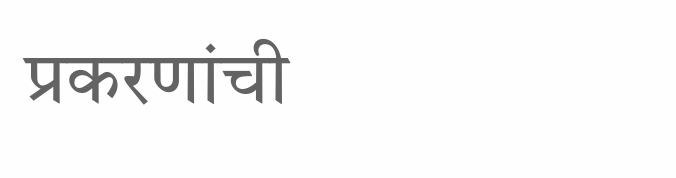प्रकरणांची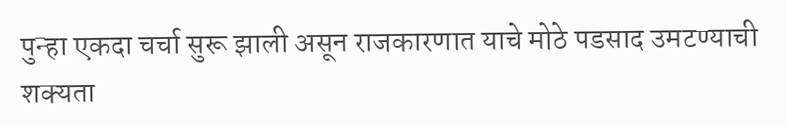पुन्हा एकदा चर्चा सुरू झाली असून राजकारणात याचे मोठे पडसाद उमटण्याची शक्यता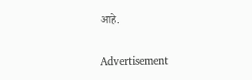आहे.


Advertisement